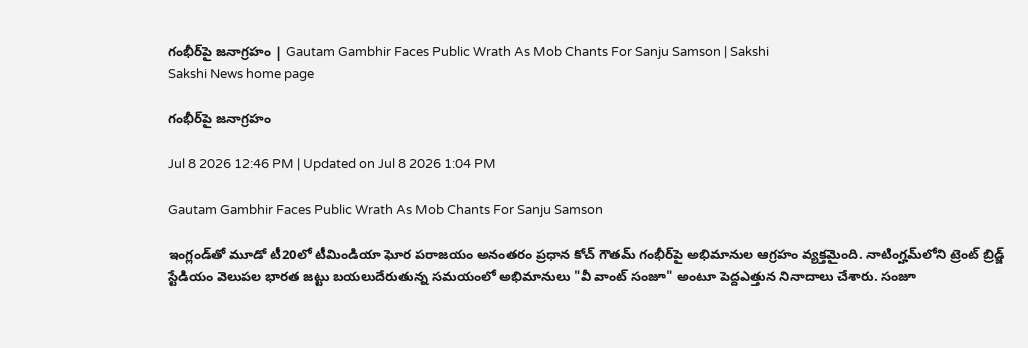గంభీర్‌పై జనాగ్రహం | Gautam Gambhir Faces Public Wrath As Mob Chants For Sanju Samson | Sakshi
Sakshi News home page

గంభీర్‌పై జనాగ్రహం

Jul 8 2026 12:46 PM | Updated on Jul 8 2026 1:04 PM

Gautam Gambhir Faces Public Wrath As Mob Chants For Sanju Samson

ఇంగ్లండ్‌తో మూడో టీ20లో టీమిండియా ఘోర పరాజయం అనంతరం ప్రధాన కోచ్ గౌతమ్ గంభీర్‌పై అభిమానుల ఆగ్రహం వ్యక్తమైంది. నాటింగ్హమ్‌లోని ట్రెంట్ బ్రిడ్జ్ స్టేడియం వెలుపల భారత జట్టు బయలుదేరుతున్న సమయంలో అభిమానులు "వీ వాంట్ సంజూ" అంటూ పెద్దఎత్తున నినాదాలు చేశారు. సంజూ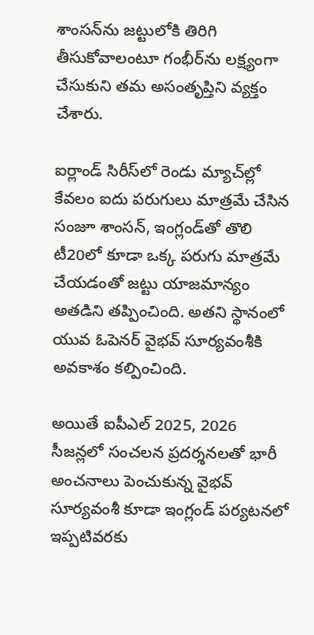శాంసన్‌ను జట్టులోకి తిరిగి తీసుకోవాలంటూ గంభీర్‌ను లక్ష్యంగా చేసుకుని తమ అసంతృప్తిని వ్యక్తం చేశారు.

ఐర్లాండ్ సిరీస్‌లో రెండు మ్యాచ్‌ల్లో కేవలం ఐదు పరుగులు మాత్రమే చేసిన సంజూ శాంసన్, ఇంగ్లండ్‌తో తొలి టీ20లో కూడా ఒక్క పరుగు మాత్రమే చేయడంతో జట్టు యాజమాన్యం అతడిని తప్పించింది. అతని స్థానంలో యువ ఓపెనర్ వైభవ్ సూర్యవంశీకి అవకాశం కల్పించింది.

అయితే ఐపీఎల్ 2025, 2026 సీజన్లలో సంచలన ప్రదర్శనలతో భారీ అంచనాలు పెంచుకున్న వైభవ్ సూర్యవంశీ కూడా ఇంగ్లండ్ పర్యటనలో ఇప్పటివరకు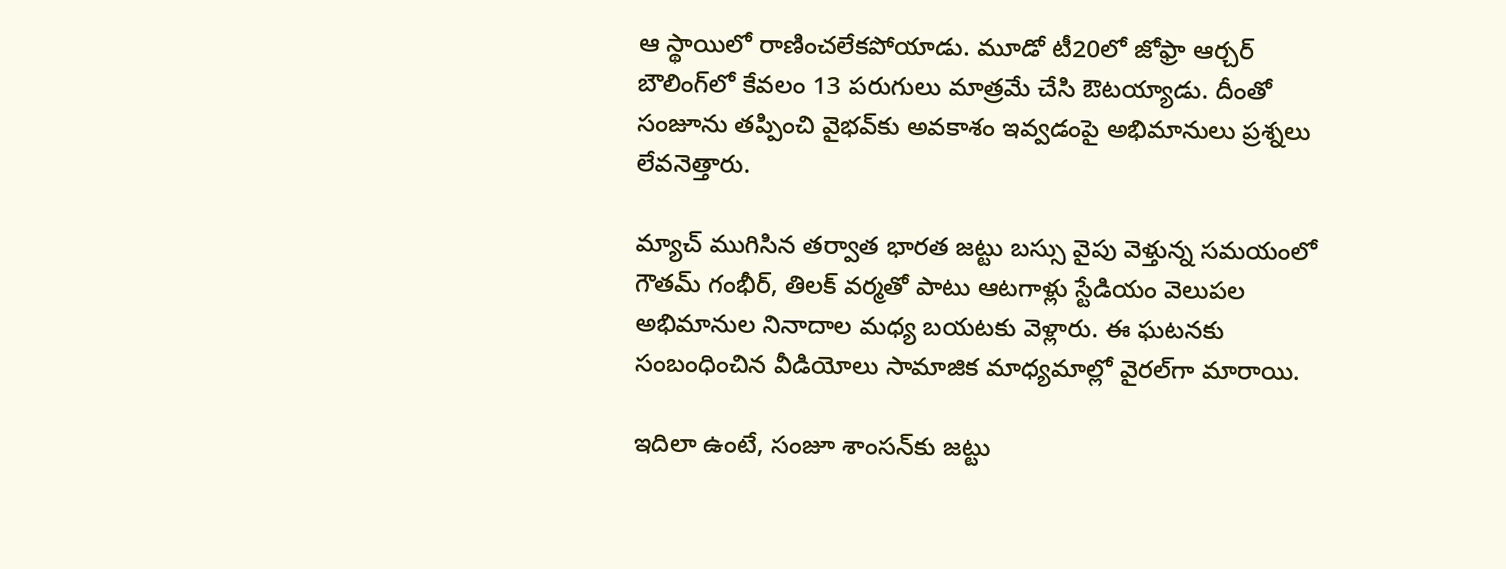ఆ స్థాయిలో రాణించలేకపోయాడు. మూడో టీ20లో జోఫ్రా ఆర్చర్ బౌలింగ్‌లో కేవలం 13 పరుగులు మాత్రమే చేసి ఔటయ్యాడు. దీంతో సంజూను తప్పించి వైభవ్‌కు అవకాశం ఇవ్వడంపై అభిమానులు ప్రశ్నలు లేవనెత్తారు.

మ్యాచ్ ముగిసిన తర్వాత భారత జట్టు బస్సు వైపు వెళ్తున్న సమయంలో గౌతమ్ గంభీర్, తిలక్ వర్మతో పాటు ఆటగాళ్లు స్టేడియం వెలుపల అభిమానుల నినాదాల మధ్య బయటకు వెళ్లారు. ఈ ఘటనకు సంబంధించిన వీడియోలు సామాజిక మాధ్యమాల్లో వైరల్‌గా మారాయి.

ఇదిలా ఉంటే, సంజూ శాంసన్‌కు జట్టు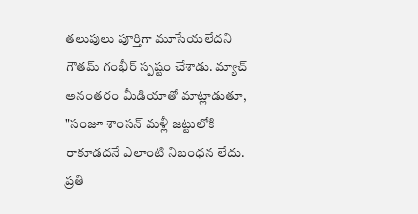తలుపులు పూర్తిగా మూసేయలేదని గౌతమ్ గంభీర్ స్పష్టం చేశాడు. మ్యాచ్ అనంతరం మీడియాతో మాట్లాడుతూ, "సంజూ శాంసన్ మళ్లీ జట్టులోకి రాకూడదనే ఎలాంటి నిబంధన లేదు. ప్రతి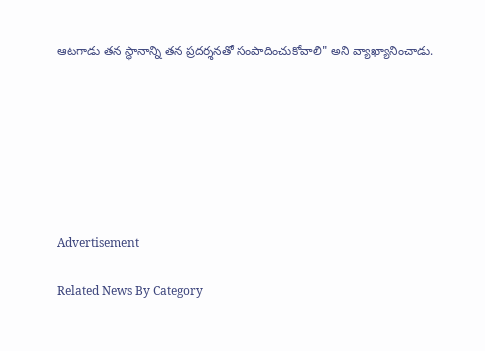ఆటగాడు తన స్థానాన్ని తన ప్రదర్శనతో సంపాదించుకోవాలి" అని వ్యాఖ్యానించాడు.







Advertisement

Related News By Category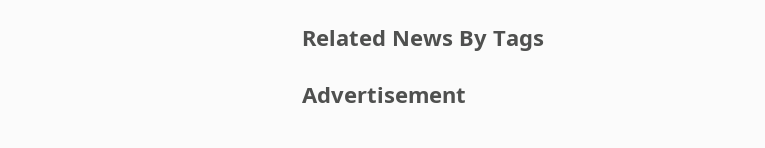Related News By Tags

Advertisement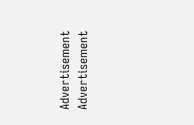Advertisement
Advertisement